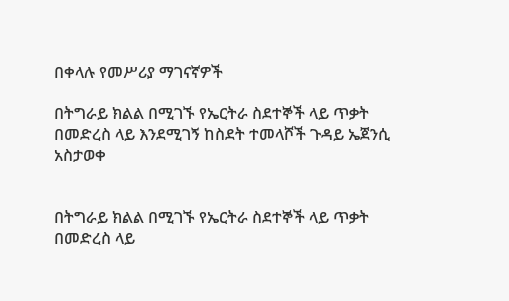በቀላሉ የመሥሪያ ማገናኛዎች

በትግራይ ክልል በሚገኙ የኤርትራ ስደተኞች ላይ ጥቃት በመድረስ ላይ እንደሚገኝ ከስደት ተመላሾች ጉዳይ ኤጀንሲ አስታወቀ


በትግራይ ክልል በሚገኙ የኤርትራ ስደተኞች ላይ ጥቃት በመድረስ ላይ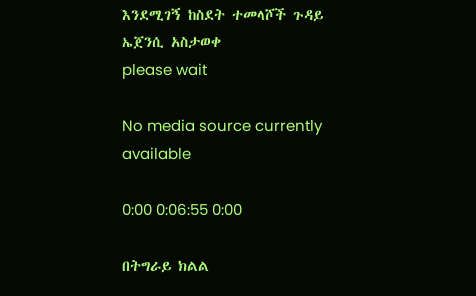እንደሚገኝ ከስደት ተመላሾች ጉዳይ ኤጀንሲ አስታወቀ
please wait

No media source currently available

0:00 0:06:55 0:00

በትግራይ ክልል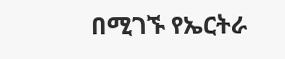በሚገኙ የኤርትራ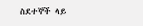ስደተኞች ላይ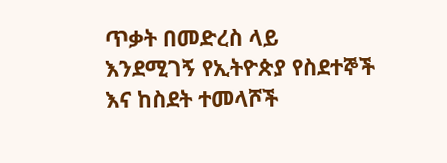ጥቃት በመድረስ ላይ እንደሚገኝ የኢትዮጵያ የስደተኞች እና ከስደት ተመላሾች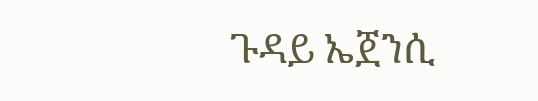ጉዳይ ኤጀንሲ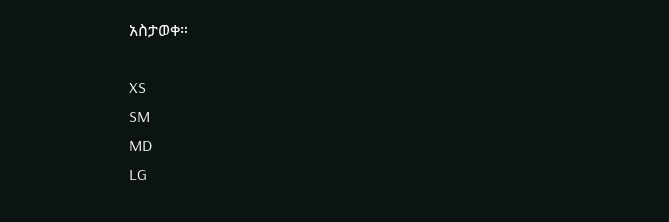አስታወቀ።

XS
SM
MD
LG